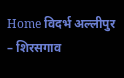Home विदर्भ अल्लीपुर – शिरसगाव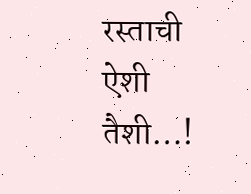रस्ताची ऐशी तैशी…!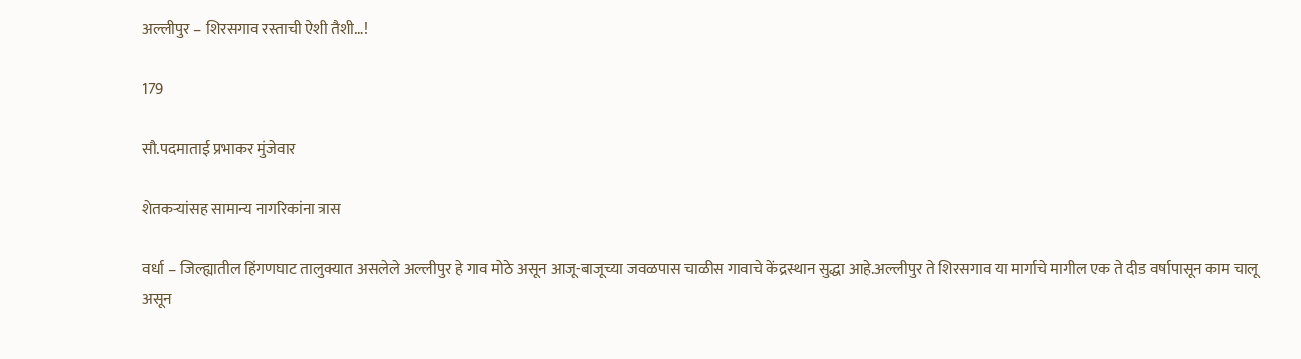अल्लीपुर – शिरसगाव रस्ताची ऐशी तैशी…!

179

सौ.पदमाताई प्रभाकर मुंजेवार

शेतकऱ्यांसह सामान्य नागरिकांना त्रास

वर्धा – जिल्ह्यातील हिंगणघाट तालुक्यात असलेले अल्लीपुर हे गाव मोठे असून आजू-बाजूच्या जवळपास चाळीस गावाचे केंद्रस्थान सुद्धा आहे.अल्लीपुर ते शिरसगाव या मार्गाचे मागील एक ते दीड वर्षापासून काम चालू असून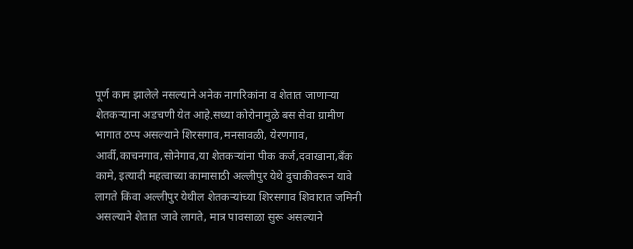पूर्ण काम झालेले नसल्याने अनेक नागरिकांना व शेतात जाणाऱ्या शेतकऱ्याना अडचणी येत आहे.सध्या कोरोनामुळे बस सेवा ग्रामीण भागात ठप्प असल्याने शिरसगाव,मनसावळी, येरणगाव, आर्वी,काचनगाव,सोनेगाव,या शेतकऱ्यांना पीक कर्ज,दवाखाना,बँक कामे, इत्यादी महत्वाच्या कामासाठी अल्लीपुर येथे दुचाकीवरून यावे लागते किंवा अल्लीपुर येथील शेतकऱ्यांच्या शिरसगाव शिवारात जमिनी असल्याने शेतात जावे लागते, मात्र पावसाळा सुरू असल्याने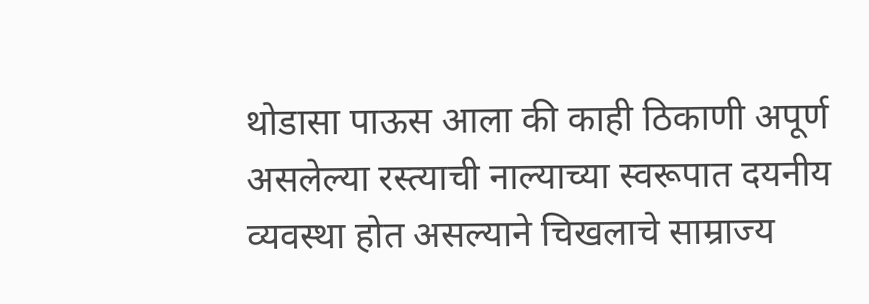थोडासा पाऊस आला की काही ठिकाणी अपूर्ण असलेल्या रस्त्याची नाल्याच्या स्वरूपात दयनीय व्यवस्था होत असल्याने चिखलाचे साम्राज्य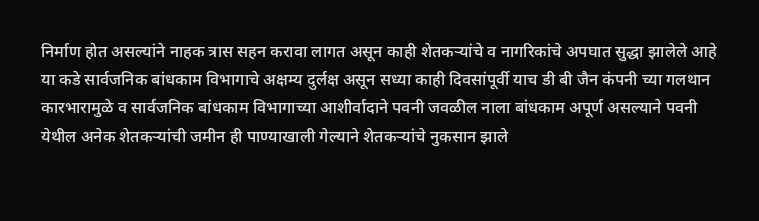निर्माण होत असल्यांने नाहक त्रास सहन करावा लागत असून काही शेतकऱ्यांचे व नागरिकांचे अपघात सुद्धा झालेले आहे या कडे सार्वजनिक बांधकाम विभागाचे अक्षम्य दुर्लक्ष असून सध्या काही दिवसांपूर्वी याच डी बी जैन कंपनी च्या गलथान कारभारामुळे व सार्वजनिक बांधकाम विभागाच्या आशीर्वादाने पवनी जवळील नाला बांधकाम अपूर्ण असल्याने पवनी येथील अनेक शेतकऱ्यांची जमीन ही पाण्याखाली गेल्याने शेतकऱ्यांचे नुकसान झाले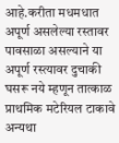आहे.करीता मधमधात अपूर्ण असलेल्या रस्तावर पावसाळा असल्याने या अपूर्ण रस्त्यावर दुचाकी घसरू नये म्हणून तात्काळ प्राथमिक मटेरियल टाकावे अन्यथा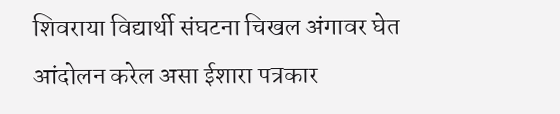शिवराया विद्यार्थी संघटना चिखल अंगावर घेत आंदोलन करेल असा ईशारा पत्रकार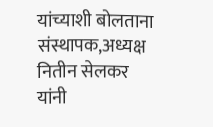यांच्याशी बोलताना संस्थापक,अध्यक्ष नितीन सेलकर यांनी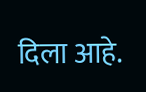दिला आहे.